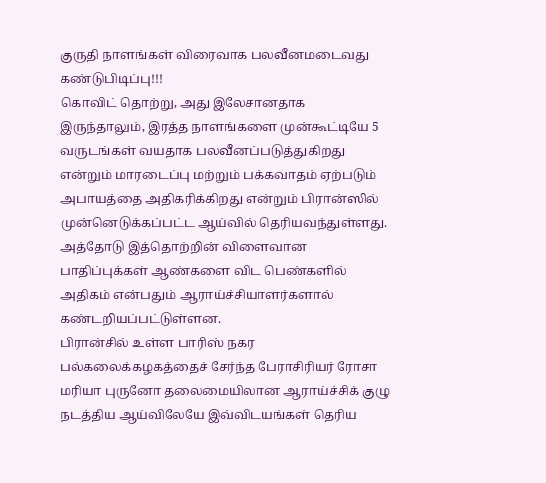குருதி நாளங்கள் விரைவாக பலவீனமடைவது கண்டுபிடிப்பு!!!
கொவிட் தொற்று, அது இலேசானதாக இருந்தாலும், இரத்த நாளங்களை முன்கூட்டியே 5 வருடங்கள் வயதாக பலவீனப்படுத்துகிறது என்றும் மாரடைப்பு மற்றும் பக்கவாதம் ஏற்படும் அபாயத்தை அதிகரிக்கிறது என்றும் பிரான்ஸில் முன்னெடுக்கப்பட்ட ஆய்வில் தெரியவந்துள்ளது.
அத்தோடு இத்தொற்றின் விளைவான பாதிப்புக்கள் ஆண்களை விட பெண்களில் அதிகம் என்பதும் ஆராய்ச்சியாளர்களால் கண்டறியப்பட்டுள்ளன.
பிரான்சில் உள்ள பாரிஸ் நகர பல்கலைக்கழகத்தைச் சேர்ந்த பேராசிரியர் ரோசா மரியா புருனோ தலைமையிலான ஆராய்ச்சிக் குழு நடத்திய ஆய்விலேயே இவ்விடயங்கள் தெரிய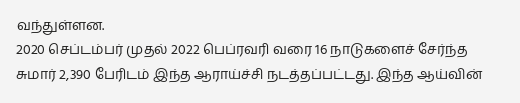வந்துள்ளன.
2020 செப்டம்பர் முதல் 2022 பெப்ரவரி வரை 16 நாடுகளைச் சேர்ந்த சுமார் 2,390 பேரிடம் இந்த ஆராய்ச்சி நடத்தப்பட்டது. இந்த ஆய்வின்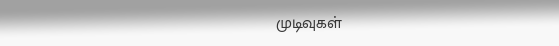முடிவுகள்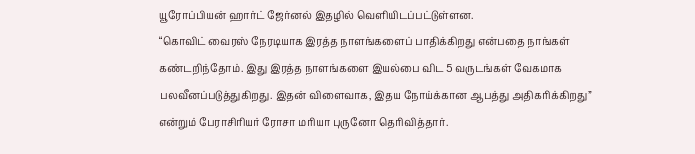யூரோப்பியன் ஹார்ட் ஜேர்னல் இதழில் வெளியிடப்பட்டுள்ளன.
“கொவிட் வைரஸ் நேரடியாக இரத்த நாளங்களைப் பாதிக்கிறது என்பதை நாங்கள் கண்டறிந்தோம். இது இரத்த நாளங்களை இயல்பை விட 5 வருடங்கள் வேகமாக பலவீனப்படுத்துகிறது. இதன் விளைவாக, இதய நோய்க்கான ஆபத்து அதிகரிக்கிறது” என்றும் பேராசிரியர் ரோசா மரியா புருனோ தெரிவித்தார்.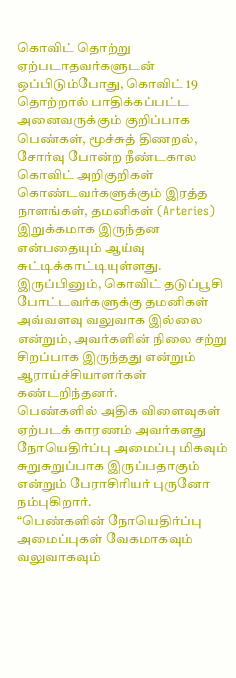கொவிட் தொற்று ஏற்படாதவர்களுடன் ஒப்பிடும்போது, கொவிட் 19 தொற்றால் பாதிக்கப்பட்ட அனைவருக்கும் குறிப்பாக பெண்கள், மூச்சுத் திணறல், சோர்வு போன்ற நீண்டகால கொவிட் அறிகுறிகள் கொண்டவர்களுக்கும் இரத்த நாளங்கள், தமனிகள் (Arteries) இறுக்கமாக இருந்தன என்பதையும் ஆய்வு சுட்டிக்காட்டியுள்ளது.
இருப்பினும், கொவிட் தடுப்பூசி போட்டவர்களுக்கு தமனிகள் அவ்வளவு வலுவாக இல்லை என்றும், அவர்களின் நிலை சற்று சிறப்பாக இருந்தது என்றும் ஆராய்ச்சியாளர்கள் கண்டறிந்தனர்.
பெண்களில் அதிக விளைவுகள் ஏற்படக் காரணம் அவர்களது நோயெதிர்ப்பு அமைப்பு மிகவும் சுறுசுறுப்பாக இருப்பதாகும் என்றும் பேராசிரியர் புருனோ நம்புகிறார்.
“பெண்களின் நோயெதிர்ப்பு அமைப்புகள் வேகமாகவும் வலுவாகவும்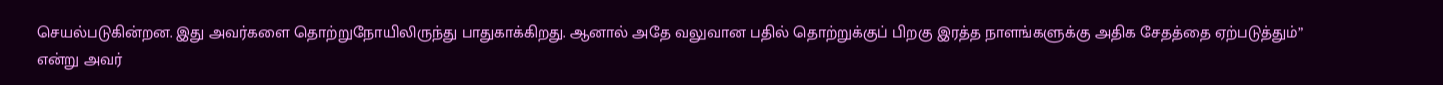செயல்படுகின்றன. இது அவர்களை தொற்றுநோயிலிருந்து பாதுகாக்கிறது. ஆனால் அதே வலுவான பதில் தொற்றுக்குப் பிறகு இரத்த நாளங்களுக்கு அதிக சேதத்தை ஏற்படுத்தும்” என்று அவர்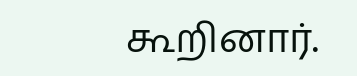கூறினார்.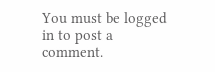You must be logged in to post a comment.